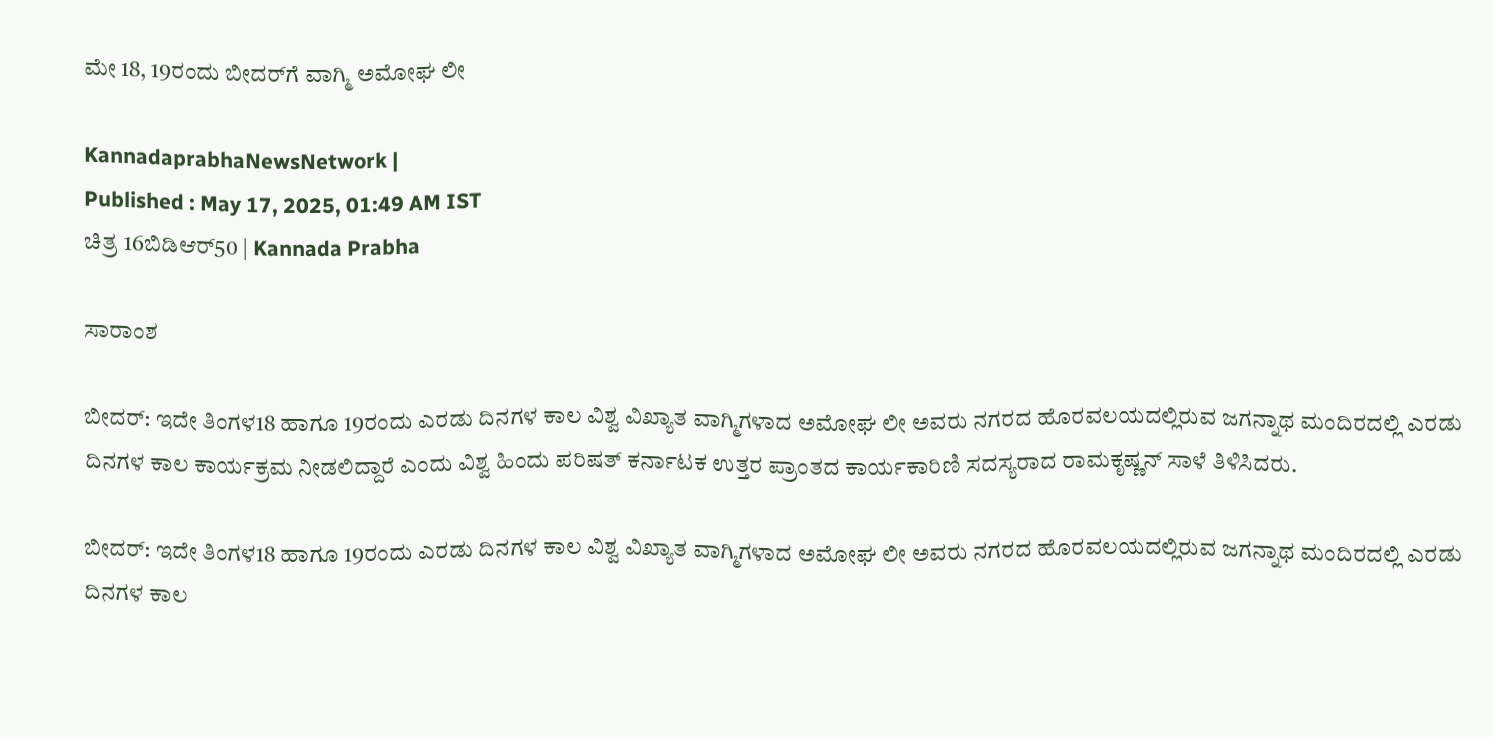ಮೇ 18, 19ರಂದು ಬೀದರ್‌ಗೆ ವಾಗ್ಮಿ ಅಮೋಘ ಲೀ

KannadaprabhaNewsNetwork |
Published : May 17, 2025, 01:49 AM IST
ಚಿತ್ರ 16ಬಿಡಿಆರ್50 | Kannada Prabha

ಸಾರಾಂಶ

ಬೀದರ್‌: ಇದೇ ತಿಂಗಳ18 ಹಾಗೂ 19ರಂದು ಎರಡು ದಿನಗಳ ಕಾಲ ವಿಶ್ವ ವಿಖ್ಯಾತ ವಾಗ್ಮಿಗಳಾದ ಅಮೋಘ ಲೀ ಅವರು ನಗರದ ಹೊರವಲಯದಲ್ಲಿರುವ ಜಗನ್ನಾಥ ಮಂದಿರದಲ್ಲಿ ಎರಡು ದಿನಗಳ ಕಾಲ ಕಾರ್ಯಕ್ರಮ ನೀಡಲಿದ್ದಾರೆ ಎಂದು ವಿಶ್ವ ಹಿಂದು ಪರಿಷತ್ ಕರ್ನಾಟಕ ಉತ್ತರ ಪ್ರಾಂತದ ಕಾರ್ಯಕಾರಿಣಿ ಸದಸ್ಯರಾದ ರಾಮಕೃಷ್ಣನ್ ಸಾಳೆ ತಿಳಿಸಿದರು.

ಬೀದರ್‌: ಇದೇ ತಿಂಗಳ18 ಹಾಗೂ 19ರಂದು ಎರಡು ದಿನಗಳ ಕಾಲ ವಿಶ್ವ ವಿಖ್ಯಾತ ವಾಗ್ಮಿಗಳಾದ ಅಮೋಘ ಲೀ ಅವರು ನಗರದ ಹೊರವಲಯದಲ್ಲಿರುವ ಜಗನ್ನಾಥ ಮಂದಿರದಲ್ಲಿ ಎರಡು ದಿನಗಳ ಕಾಲ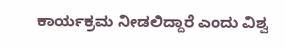ಕಾರ್ಯಕ್ರಮ ನೀಡಲಿದ್ದಾರೆ ಎಂದು ವಿಶ್ವ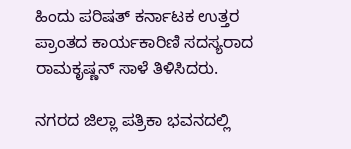ಹಿಂದು ಪರಿಷತ್ ಕರ್ನಾಟಕ ಉತ್ತರ ಪ್ರಾಂತದ ಕಾರ್ಯಕಾರಿಣಿ ಸದಸ್ಯರಾದ ರಾಮಕೃಷ್ಣನ್ ಸಾಳೆ ತಿಳಿಸಿದರು.

ನಗರದ ಜಿಲ್ಲಾ ಪತ್ರಿಕಾ ಭವನದಲ್ಲಿ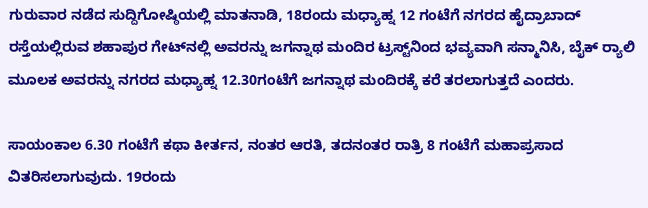ಗುರುವಾರ ನಡೆದ ಸುದ್ದಿಗೋಷ್ಠಿಯಲ್ಲಿ ಮಾತನಾಡಿ, 18ರಂದು ಮಧ್ಯಾಹ್ನ 12 ಗಂಟೆಗೆ ನಗರದ ಹೈದ್ರಾಬಾದ್ ರಸ್ತೆಯಲ್ಲಿರುವ ಶಹಾಪುರ ಗೇಟ್‌ನಲ್ಲಿ ಅವರನ್ನು ಜಗನ್ನಾಥ ಮಂದಿರ ಟ್ರಸ್ಟ್‌ನಿಂದ ಭವ್ಯವಾಗಿ ಸನ್ಮಾನಿಸಿ, ಬೈಕ್ ರ್‍ಯಾಲಿ ಮೂಲಕ ಅವರನ್ನು ನಗರದ ಮಧ್ಯಾಹ್ನ 12.30ಗಂಟೆಗೆ ಜಗನ್ನಾಥ ಮಂದಿರಕ್ಕೆ ಕರೆ ತರಲಾಗುತ್ತದೆ ಎಂದರು.

ಸಾಯಂಕಾಲ 6.30 ಗಂಟೆಗೆ ಕಥಾ ಕೀರ್ತನ, ನಂತರ ಆರತಿ, ತದನಂತರ ರಾತ್ರಿ 8 ಗಂಟೆಗೆ ಮಹಾಪ್ರಸಾದ ವಿತರಿಸಲಾಗುವುದು. 19ರಂದು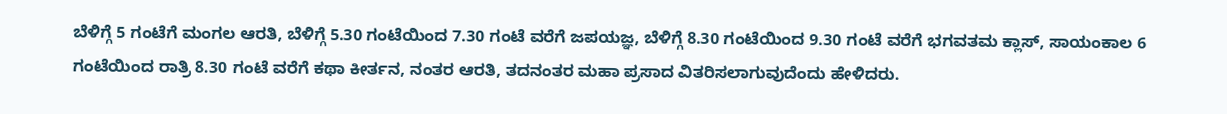ಬೆಳಿಗ್ಗೆ 5 ಗಂಟೆಗೆ ಮಂಗಲ ಆರತಿ, ಬೆಳಿಗ್ಗೆ 5.30 ಗಂಟೆಯಿಂದ 7.30 ಗಂಟೆ ವರೆಗೆ ಜಪಯಜ್ಞ, ಬೆಳಿಗ್ಗೆ 8.30 ಗಂಟೆಯಿಂದ 9.30 ಗಂಟೆ ವರೆಗೆ ಭಗವತಮ ಕ್ಲಾಸ್, ಸಾಯಂಕಾಲ 6 ಗಂಟೆಯಿಂದ ರಾತ್ರಿ 8.30 ಗಂಟೆ ವರೆಗೆ ಕಥಾ ಕೀರ್ತನ, ನಂತರ ಆರತಿ, ತದನಂತರ ಮಹಾ ಪ್ರಸಾದ ವಿತರಿಸಲಾಗುವುದೆಂದು ಹೇಳಿದರು.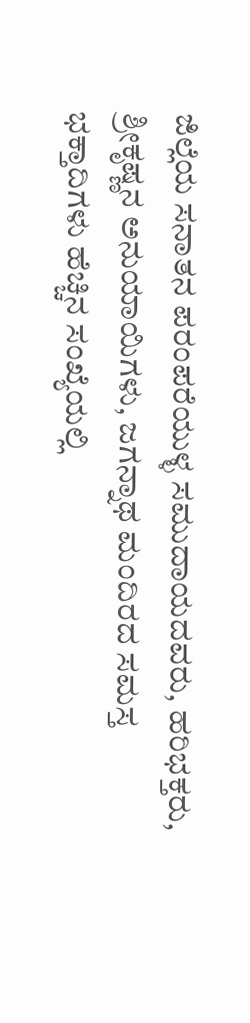ಜಿಲ್ಲೆಯ ಸನಾತನ ಪರಂಪರೆಯುಳ್ಳ ಸಮುದಾಯದವರು, ಹರಿಭಕ್ತರು, ಶ್ರೀಕೃಷ್ಣನ ಅನುಯಾಯಿಗಳು, ಜಗನ್ನಾಥ ಮಂದಿರದ ಸಮಸ್ತ ಭಕ್ತಾದಿಗಳು ಹೆಚ್ಚಿನ ಸಂಖ್ಯೆಯಲ್ಲಿ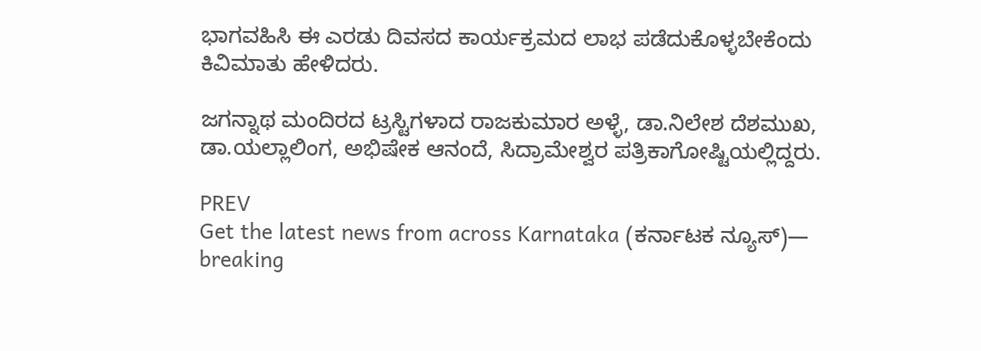ಭಾಗವಹಿಸಿ ಈ ಎರಡು ದಿವಸದ ಕಾರ್ಯಕ್ರಮದ ಲಾಭ ಪಡೆದುಕೊಳ್ಳಬೇಕೆಂದು ಕಿವಿಮಾತು ಹೇಳಿದರು.

ಜಗನ್ನಾಥ ಮಂದಿರದ ಟ್ರಸ್ಟಿಗಳಾದ ರಾಜಕುಮಾರ ಅಳ್ಳೆ, ಡಾ.ನಿಲೇಶ ದೆಶಮುಖ, ಡಾ.ಯಲ್ಲಾಲಿಂಗ, ಅಭಿಷೇಕ ಆನಂದೆ, ಸಿದ್ರಾಮೇಶ್ವರ ಪತ್ರಿಕಾಗೋಷ್ಟಿಯಲ್ಲಿದ್ದರು.

PREV
Get the latest news from across Karnataka (ಕರ್ನಾಟಕ ನ್ಯೂಸ್)— breaking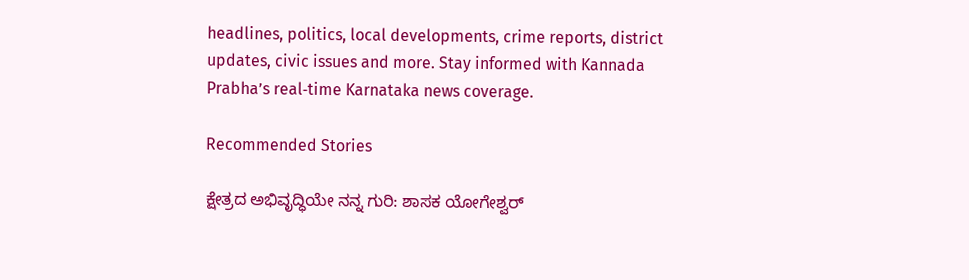headlines, politics, local developments, crime reports, district updates, civic issues and more. Stay informed with Kannada Prabha’s real‑time Karnataka news coverage.

Recommended Stories

ಕ್ಷೇತ್ರದ ಅಭಿವೃದ್ಧಿಯೇ ನನ್ನ ಗುರಿ: ಶಾಸಕ ಯೋಗೇಶ್ವರ್‌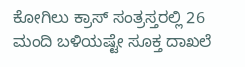ಕೋಗಿಲು ಕ್ರಾಸ್‌ ಸಂತ್ರಸ್ತರಲ್ಲಿ 26 ಮಂದಿ ಬಳಿಯಷ್ಟೇ ಸೂಕ್ತ ದಾಖಲೆ